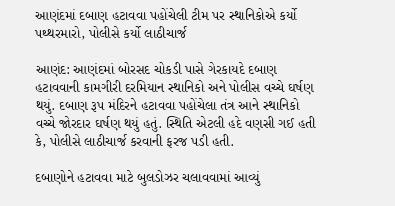આણંદમાં દબાણ હટાવવા પહોંચેલી ટીમ પર સ્થાનિકોએ કર્યો પથ્થરમારો, પોલીસે કર્યો લાઠીચાર્જ

આણંદ: આણંદમાં બોરસદ ચોકડી પાસે ગેરકાયદે દબાણ હટાવવાની કામગીરી દરમિયાન સ્થાનિકો અને પોલીસ વચ્ચે ઘર્ષણ થયું. દબાણ રૂપ મંદિરને હટાવવા પહોંચેલા તંત્ર આને સ્થાનિકો વચ્ચે જોરદાર ઘર્ષણ થયું હતું. સ્થિતિ એટલી હદે વણસી ગઈ હતી કે, પોલીસે લાઠીચાર્જ કરવાની ફરજ પડી હતી.

દબાણોને હટાવવા માટે બુલડોઝર ચલાવવામાં આવ્યું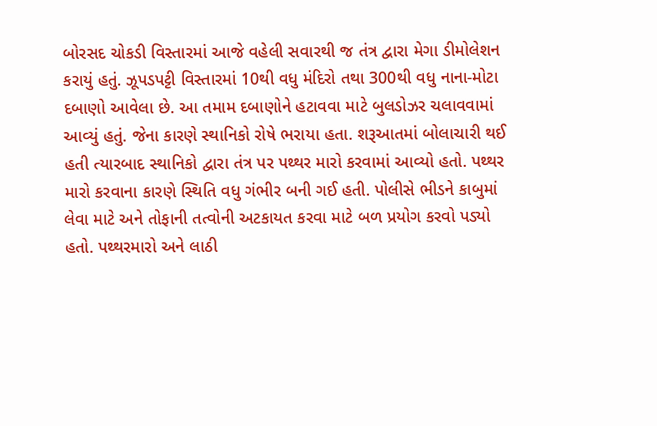બોરસદ ચોકડી વિસ્તારમાં આજે વહેલી સવારથી જ તંત્ર દ્વારા મેગા ડીમોલેશન કરાયું હતું. ઝૂપડપટ્ટી વિસ્તારમાં 10થી વધુ મંદિરો તથા 300થી વધુ નાના-મોટા દબાણો આવેલા છે. આ તમામ દબાણોને હટાવવા માટે બુલડોઝર ચલાવવામાં આવ્યું હતું. જેના કારણે સ્થાનિકો રોષે ભરાયા હતા. શરૂઆતમાં બોલાચારી થઈ હતી ત્યારબાદ સ્થાનિકો દ્વારા તંત્ર પર પથ્થર મારો કરવામાં આવ્યો હતો. પથ્થર મારો કરવાના કારણે સ્થિતિ વધુ ગંભીર બની ગઈ હતી. પોલીસે ભીડને કાબુમાં લેવા માટે અને તોફાની તત્વોની અટકાયત કરવા માટે બળ પ્રયોગ કરવો પડ્યો હતો. પથ્થરમારો અને લાઠી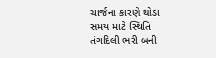ચાર્જના કારણે થોડા સમય માટે સ્થિતિ તંગદિલી ભરી બની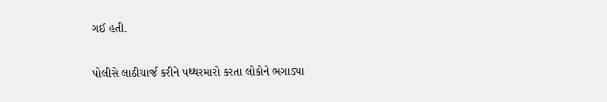ગઈ હતી.

પોલીસે લાઠીચાર્જ કરીને પથ્થરમારો કરતા લોકોને ભગાડ્યા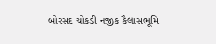બોરસદ ચોકડી નજીક કૈલાસભૂમિ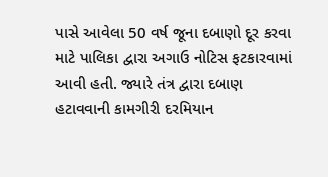પાસે આવેલા 50 વર્ષ જૂના દબાણો દૂર કરવા માટે પાલિકા દ્વારા અગાઉ નોટિસ ફટકારવામાં આવી હતી. જ્યારે તંત્ર દ્વારા દબાણ હટાવવાની કામગીરી દરમિયાન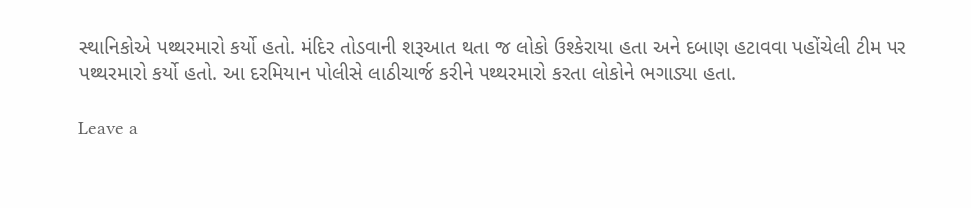સ્થાનિકોએ પથ્થરમારો કર્યો હતો. મંદિર તોડવાની શરૂઆત થતા જ લોકો ઉશ્કેરાયા હતા અને દબાણ હટાવવા પહોંચેલી ટીમ પર પથ્થરમારો કર્યો હતો. આ દરમિયાન પોલીસે લાઠીચાર્જ કરીને પથ્થરમારો કરતા લોકોને ભગાડ્યા હતા.

Leave a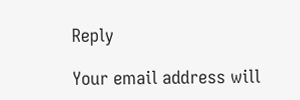Reply

Your email address will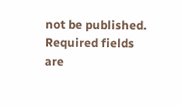not be published. Required fields are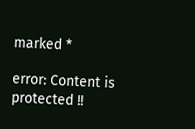marked *

error: Content is protected !!